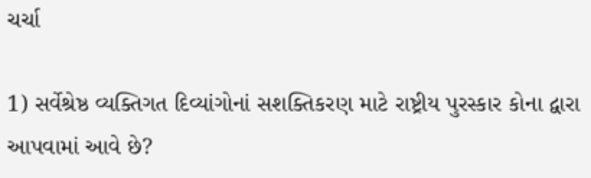ચર્ચા

1) સર્વેશ્રેષ્ઠ વ્યક્તિગત દિવ્યાંગોનાં સશક્તિકરણ માટે રાષ્ટ્રીય પુરસ્કાર કોના દ્વારા આપવામાં આવે છે?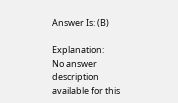Answer Is: (B)

Explanation:
No answer description available for this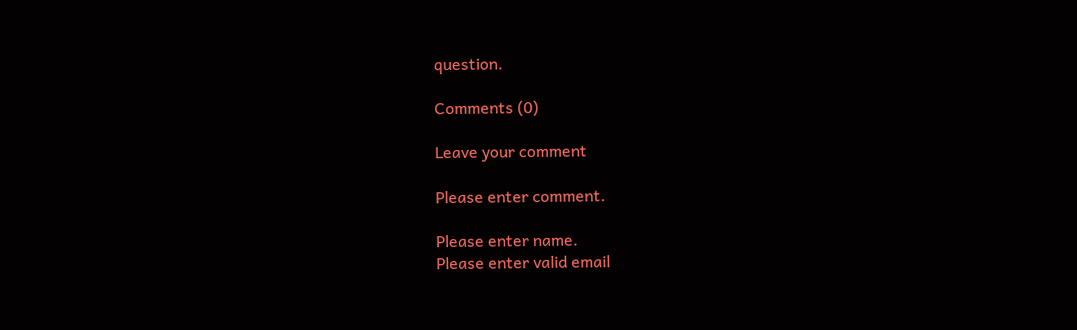question.

Comments (0)

Leave your comment

Please enter comment.

Please enter name.
Please enter valid email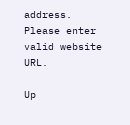address.
Please enter valid website URL.

Up